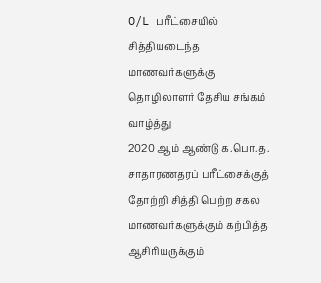O/L பரீட்சையில் சித்தியடைந்த மாணவர்களுக்கு தொழிலாளர் தேசிய சங்கம் வாழ்த்து
2020 ஆம் ஆண்டு க.பொ.த. சாதாரணதரப் பரீட்சைக்குத் தோற்றி சித்தி பெற்ற சகல மாணவர்களுக்கும் கற்பித்த ஆசிரியருக்கும்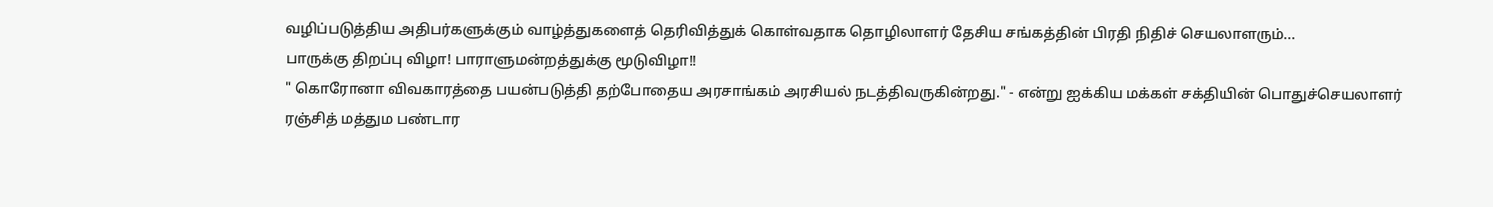வழிப்படுத்திய அதிபர்களுக்கும் வாழ்த்துகளைத் தெரிவித்துக் கொள்வதாக தொழிலாளர் தேசிய சங்கத்தின் பிரதி நிதிச் செயலாளரும்...
பாருக்கு திறப்பு விழா! பாராளுமன்றத்துக்கு மூடுவிழா!!
" கொரோனா விவகாரத்தை பயன்படுத்தி தற்போதைய அரசாங்கம் அரசியல் நடத்திவருகின்றது." - என்று ஐக்கிய மக்கள் சக்தியின் பொதுச்செயலாளர் ரஞ்சித் மத்தும பண்டார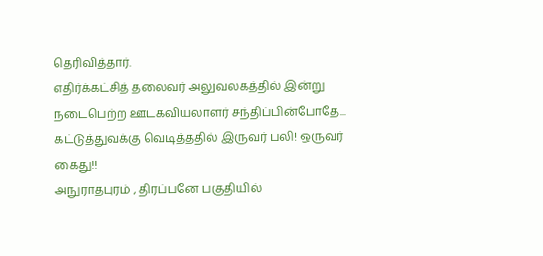தெரிவித்தார்.
எதிர்க்கட்சித் தலைவர் அலுவலகத்தில் இன்று நடைபெற்ற ஊடகவியலாளர் சந்திப்பின்போதே...
கட்டுத்துவக்கு வெடித்ததில் இருவர் பலி! ஒருவர் கைது!!
அநுராதபுரம் , திரப்பனே பகுதியில்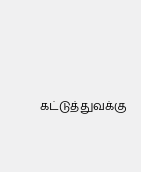கட்டுத்துவக்கு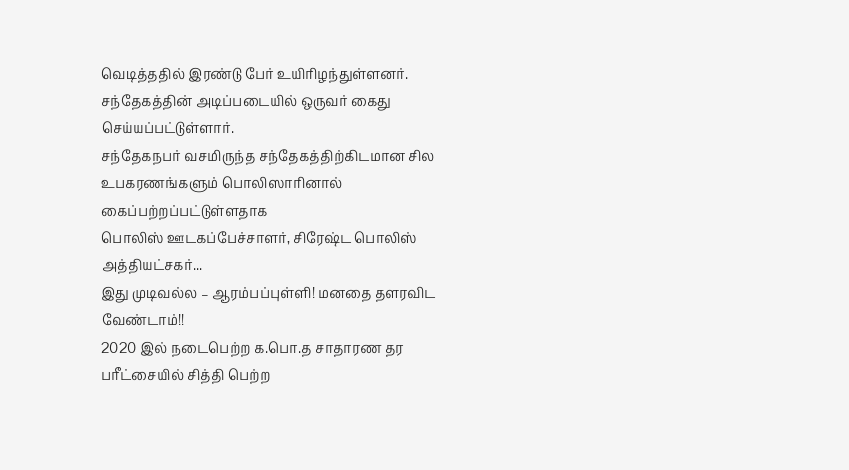வெடித்ததில் இரண்டு பேர் உயிரிழந்துள்ளனர். சந்தேகத்தின் அடிப்படையில் ஒருவர் கைது செய்யப்பட்டுள்ளார்.
சந்தேகநபர் வசமிருந்த சந்தேகத்திற்கிடமான சில உபகரணங்களும் பொலிஸாரினால் கைப்பற்றப்பட்டுள்ளதாக
பொலிஸ் ஊடகப்பேச்சாளர், சிரேஷ்ட பொலிஸ் அத்தியட்சகர்...
இது முடிவல்ல – ஆரம்பப்புள்ளி! மனதை தளரவிட வேண்டாம்!!
2020 இல் நடைபெற்ற க.பொ.த சாதாரண தர பரீட்சையில் சித்தி பெற்ற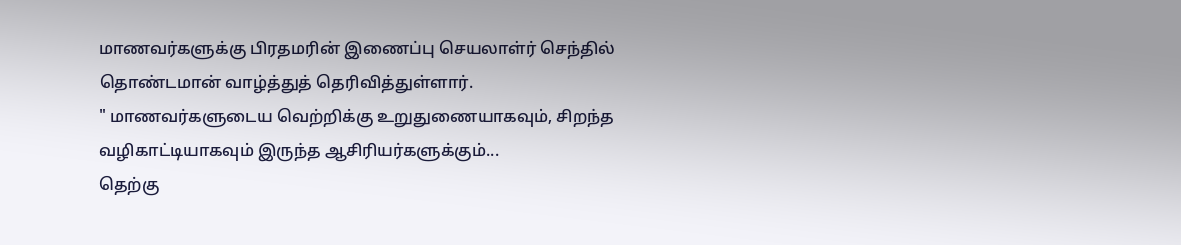மாணவர்களுக்கு பிரதமரின் இணைப்பு செயலாள்ர் செந்தில் தொண்டமான் வாழ்த்துத் தெரிவித்துள்ளார்.
" மாணவர்களுடைய வெற்றிக்கு உறுதுணையாகவும், சிறந்த வழிகாட்டியாகவும் இருந்த ஆசிரியர்களுக்கும்...
தெற்கு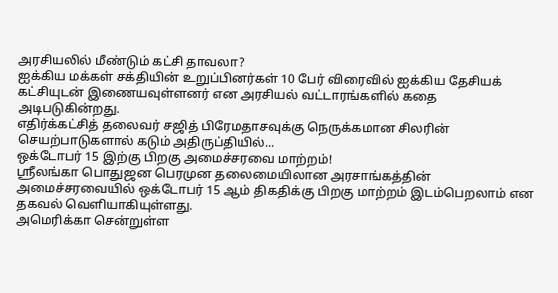அரசியலில் மீண்டும் கட்சி தாவலா?
ஐக்கிய மக்கள் சக்தியின் உறுப்பினர்கள் 10 பேர் விரைவில் ஐக்கிய தேசியக் கட்சியுடன் இணையவுள்ளனர் என அரசியல் வட்டாரங்களில் கதை அடிபடுகின்றது.
எதிர்க்கட்சித் தலைவர் சஜித் பிரேமதாசவுக்கு நெருக்கமான சிலரின் செயற்பாடுகளால் கடும் அதிருப்தியில்...
ஒக்டோபர் 15 இற்கு பிறகு அமைச்சரவை மாற்றம்!
ஶ்ரீலங்கா பொதுஜன பெரமுன தலைமையிலான அரசாங்கத்தின் அமைச்சரவையில் ஒக்டோபர் 15 ஆம் திகதிக்கு பிறகு மாற்றம் இடம்பெறலாம் என தகவல் வெளியாகியுள்ளது.
அமெரிக்கா சென்றுள்ள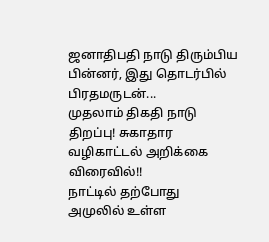ஜனாதிபதி நாடு திரும்பிய பின்னர், இது தொடர்பில் பிரதமருடன்...
முதலாம் திகதி நாடு திறப்பு! சுகாதார வழிகாட்டல் அறிக்கை விரைவில்!!
நாட்டில் தற்போது அமுலில் உள்ள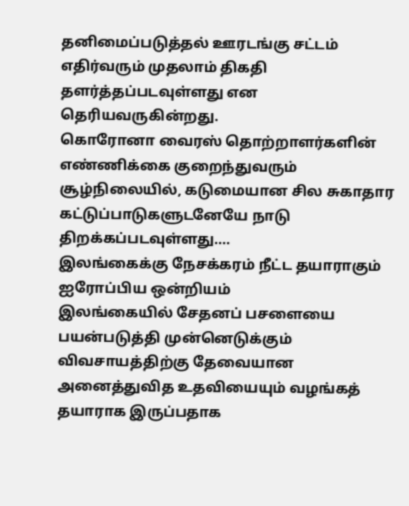தனிமைப்படுத்தல் ஊரடங்கு சட்டம் எதிர்வரும் முதலாம் திகதி தளர்த்தப்படவுள்ளது என தெரியவருகின்றது.
கொரோனா வைரஸ் தொற்றாளர்களின் எண்ணிக்கை குறைந்துவரும் சூழ்நிலையில், கடுமையான சில சுகாதார கட்டுப்பாடுகளுடனேயே நாடு திறக்கப்படவுள்ளது....
இலங்கைக்கு நேசக்கரம் நீட்ட தயாராகும் ஐரோப்பிய ஒன்றியம்
இலங்கையில் சேதனப் பசளையை பயன்படுத்தி முன்னெடுக்கும் விவசாயத்திற்கு தேவையான அனைத்துவித உதவியையும் வழங்கத் தயாராக இருப்பதாக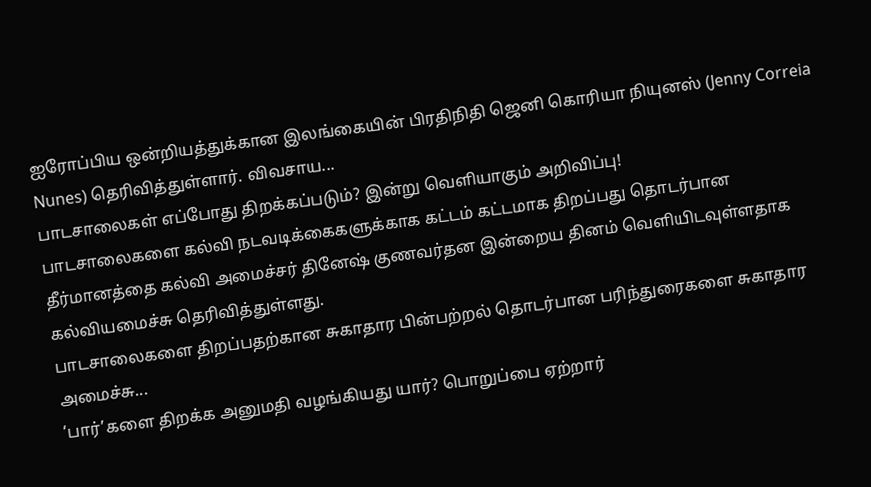ஐரோப்பிய ஒன்றியத்துக்கான இலங்கையின் பிரதிநிதி ஜெனி கொரியா நியுனஸ் (Jenny Correia Nunes) தெரிவித்துள்ளார். விவசாய...
பாடசாலைகள் எப்போது திறக்கப்படும்? இன்று வெளியாகும் அறிவிப்பு!
பாடசாலைகளை கல்வி நடவடிக்கைகளுக்காக கட்டம் கட்டமாக திறப்பது தொடர்பான தீர்மானத்தை கல்வி அமைச்சர் தினேஷ் குணவர்தன இன்றைய தினம் வெளியிடவுள்ளதாக கல்வியமைச்சு தெரிவித்துள்ளது.
பாடசாலைகளை திறப்பதற்கான சுகாதார பின்பற்றல் தொடர்பான பரிந்துரைகளை சுகாதார அமைச்சு...
‘பார்’களை திறக்க அனுமதி வழங்கியது யார்? பொறுப்பை ஏற்றார்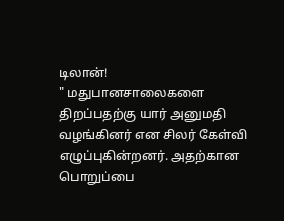டிலான்!
" மதுபானசாலைகளை திறப்பதற்கு யார் அனுமதி வழங்கினர் என சிலர் கேள்வி எழுப்புகின்றனர். அதற்கான பொறுப்பை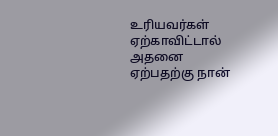உரியவர்கள் ஏற்காவிட்டால் அதனை ஏற்பதற்கு நான்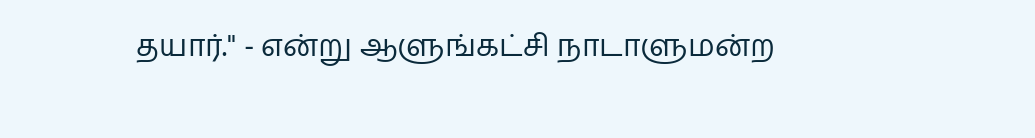தயார்." - என்று ஆளுங்கட்சி நாடாளுமன்ற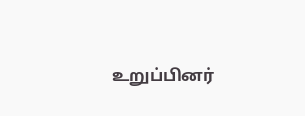உறுப்பினர்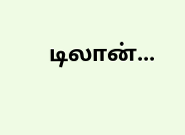டிலான்...